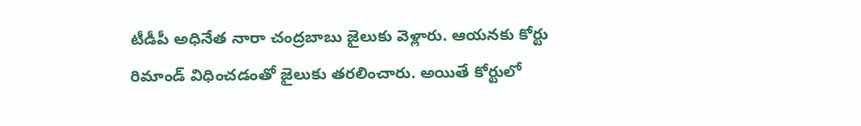టీడీపీ అధినేత నారా చంద్రబాబు జైలుకు వెళ్లారు. ఆయనకు కోర్టు రిమాండ్ విధించడంతో జైలుకు తరలించారు. అయితే కోర్టులో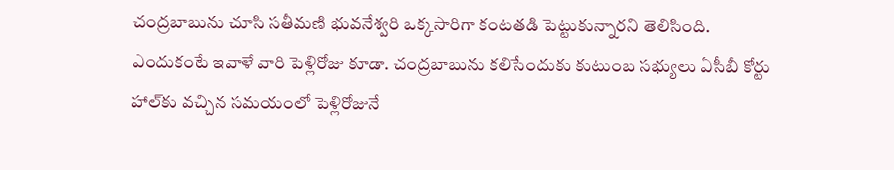చంద్రబాబును చూసి సతీమణి భువనేశ్వరి ఒక్కసారిగా కంటతడి పెట్టుకున్నారని తెలిసింది. ఎందుకంటే ఇవాళే వారి పెళ్లిరోజు కూడా. చంద్రబాబును కలిసేందుకు కుటుంబ సభ్యులు ఏసీబీ కోర్టు హాల్‌కు వచ్చిన సమయంలో పెళ్లిరోజునే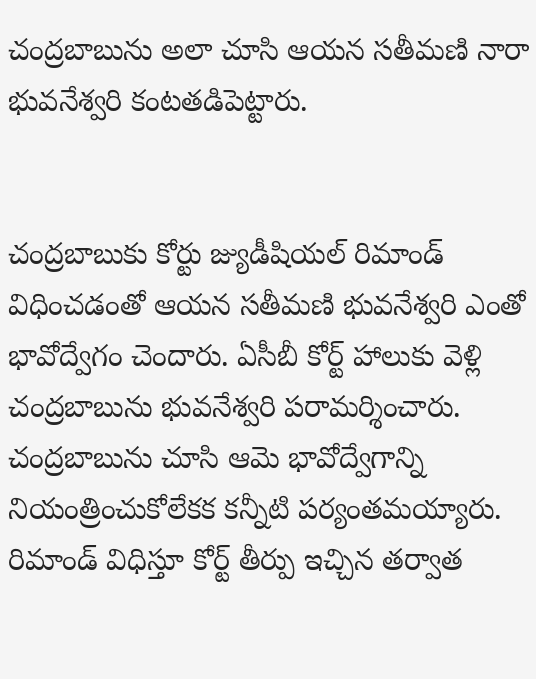చంద్రబాబును అలా చూసి ఆయన సతీమణి నారా భువనేశ్వరి కంటతడిపెట్టారు.


చంద్రబాబుకు కోర్టు జ్యుడీషియల్ రిమాండ్ విధించడంతో ఆయన సతీమణి భువనేశ్వరి ఎంతో భావోద్వేగం చెందారు. ఏసీబీ కోర్ట్ హాలుకు వెళ్లి చంద్రబాబును భువనేశ్వరి పరామర్శించారు. చంద్రబాబును చూసి ఆమె భావోద్వేగాన్ని నియంత్రించుకోలేకక కన్నీటి పర్యంతమయ్యారు. రిమాండ్ విధిస్తూ కోర్ట్ తీర్పు ఇచ్చిన తర్వాత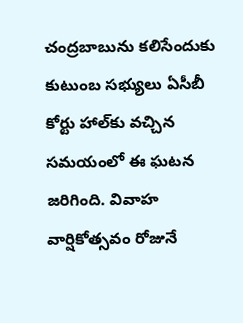చంద్రబాబును కలిసేందుకు కుటుంబ సభ్యులు ఏసీబీ కోర్టు హాల్‌కు వచ్చిన సమయంలో ఈ ఘటన జరిగింది. వివాహ వార్షికోత్సవం రోజునే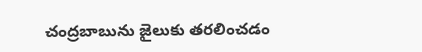చంద్రబాబును జైలుకు తరలించడం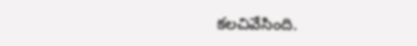కలచివేసింది.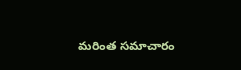మరింత సమాచారం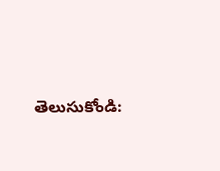తెలుసుకోండి: